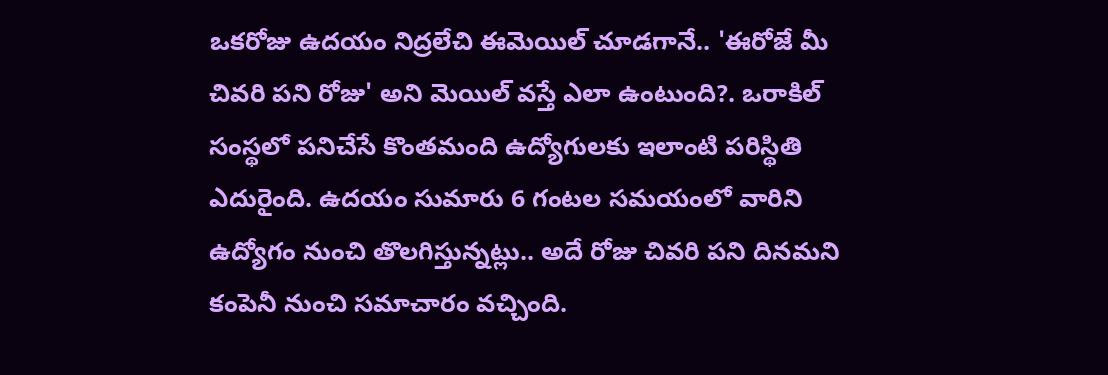ఒకరోజు ఉదయం నిద్రలేచి ఈమెయిల్ చూడగానే.. 'ఈరోజే మీ చివరి పని రోజు' అని మెయిల్ వస్తే ఎలా ఉంటుంది?. ఒరాకిల్ సంస్థలో పనిచేసే కొంతమంది ఉద్యోగులకు ఇలాంటి పరిస్థితి ఎదురైంది. ఉదయం సుమారు 6 గంటల సమయంలో వారిని ఉద్యోగం నుంచి తొలగిస్తున్నట్లు.. అదే రోజు చివరి పని దినమని కంపెనీ నుంచి సమాచారం వచ్చింది.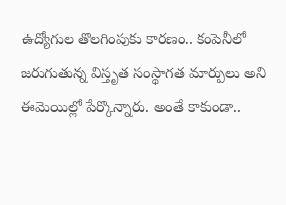ఉద్యోగుల తొలగింపుకు కారణం.. కంపెనీలో జరుగుతున్న విస్తృత సంస్థాగత మార్పులు అని ఈమెయిల్లో పేర్కొన్నారు. అంతే కాకుండా..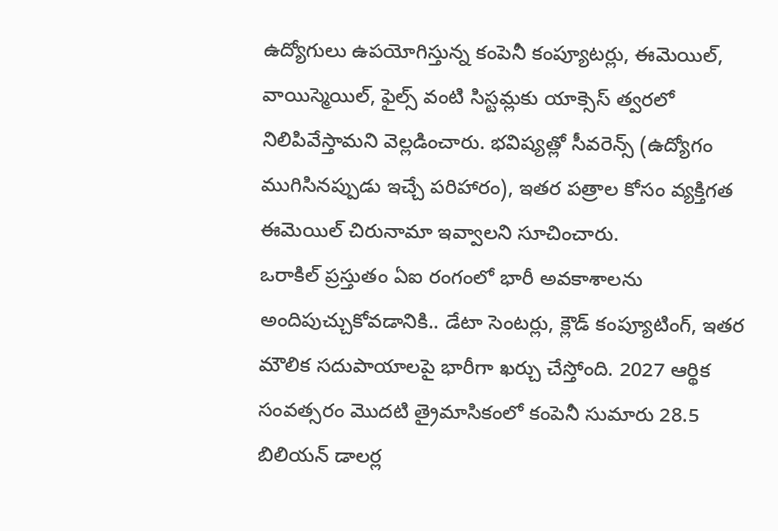ఉద్యోగులు ఉపయోగిస్తున్న కంపెనీ కంప్యూటర్లు, ఈమెయిల్, వాయిస్మెయిల్, ఫైల్స్ వంటి సిస్టమ్లకు యాక్సెస్ త్వరలో నిలిపివేస్తామని వెల్లడించారు. భవిష్యత్లో సీవరెన్స్ (ఉద్యోగం ముగిసినప్పుడు ఇచ్చే పరిహారం), ఇతర పత్రాల కోసం వ్యక్తిగత ఈమెయిల్ చిరునామా ఇవ్వాలని సూచించారు.
ఒరాకిల్ ప్రస్తుతం ఏఐ రంగంలో భారీ అవకాశాలను అందిపుచ్చుకోవడానికి.. డేటా సెంటర్లు, క్లౌడ్ కంప్యూటింగ్, ఇతర మౌలిక సదుపాయాలపై భారీగా ఖర్చు చేస్తోంది. 2027 ఆర్థిక సంవత్సరం మొదటి త్రైమాసికంలో కంపెనీ సుమారు 28.5 బిలియన్ డాలర్ల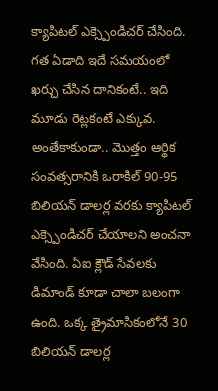క్యాపిటల్ ఎక్స్పెండిచర్ చేసింది. గత ఏడాది ఇదే సమయంలో ఖర్చు చేసిన దానికంటే.. ఇది మూడు రెట్లకంటే ఎక్కువ.
అంతేకాకుండా.. మొత్తం ఆర్థిక సంవత్సరానికి ఒరాకిల్ 90-95 బిలియన్ డాలర్ల వరకు క్యాపిటల్ ఎక్స్పెండిచర్ చేయాలని అంచనా వేసింది. ఏఐ క్లౌడ్ సేవలకు డిమాండ్ కూడా చాలా బలంగా ఉంది. ఒక్క త్రైమాసికంలోనే 30 బిలియన్ డాలర్ల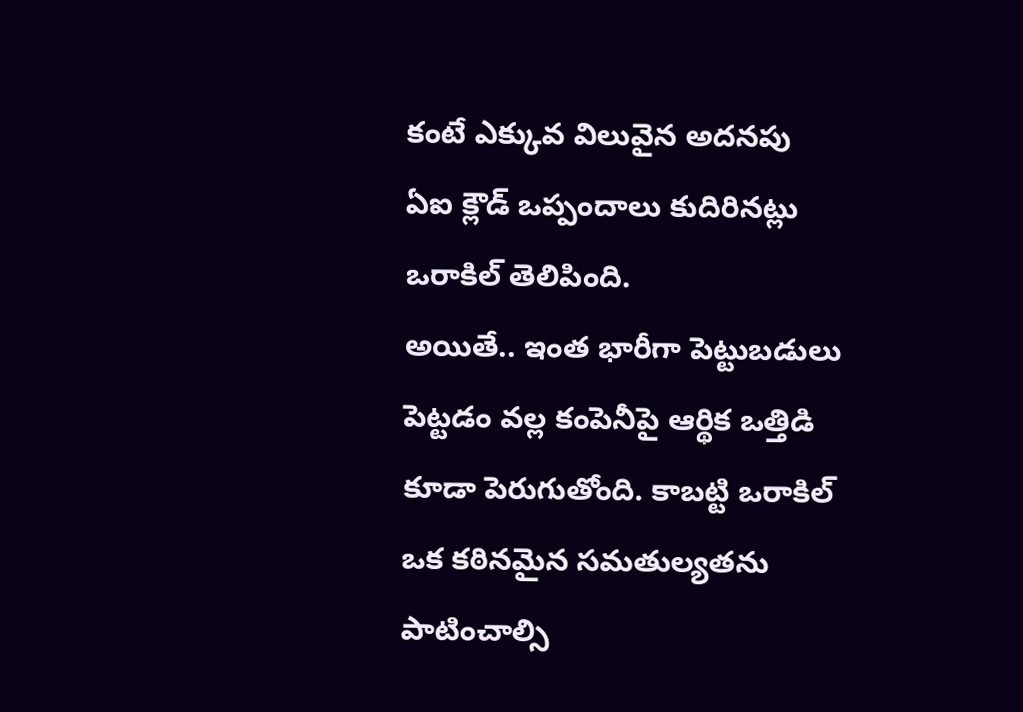కంటే ఎక్కువ విలువైన అదనపు ఏఐ క్లౌడ్ ఒప్పందాలు కుదిరినట్లు ఒరాకిల్ తెలిపింది.
అయితే.. ఇంత భారీగా పెట్టుబడులు పెట్టడం వల్ల కంపెనీపై ఆర్థిక ఒత్తిడి కూడా పెరుగుతోంది. కాబట్టి ఒరాకిల్ ఒక కఠినమైన సమతుల్యతను పాటించాల్సి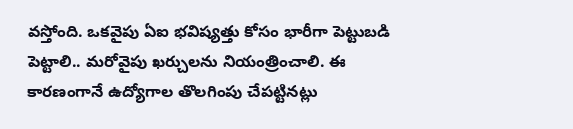వస్తోంది. ఒకవైపు ఏఐ భవిష్యత్తు కోసం భారీగా పెట్టుబడి పెట్టాలి.. మరోవైపు ఖర్చులను నియంత్రించాలి. ఈ కారణంగానే ఉద్యోగాల తొలగింపు చేపట్టినట్లు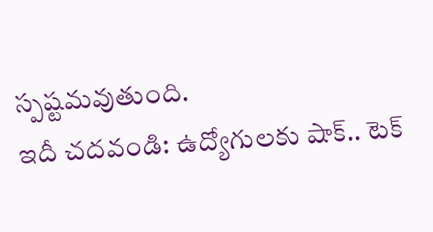స్పష్టమవుతుంది.
ఇదీ చదవండి: ఉద్యోగులకు షాక్.. టెక్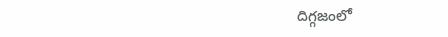దిగ్గజంలో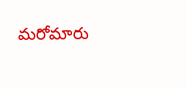మరోమారు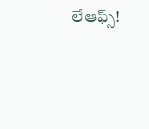లేఆఫ్స్!